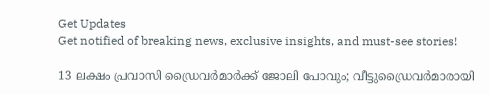Get Updates
Get notified of breaking news, exclusive insights, and must-see stories!

13 ലക്ഷം പ്രവാസി ഡ്രൈവര്‍മാര്‍ക്ക് ജോലി പോവും; വീട്ടുഡ്രൈവര്‍മാരായി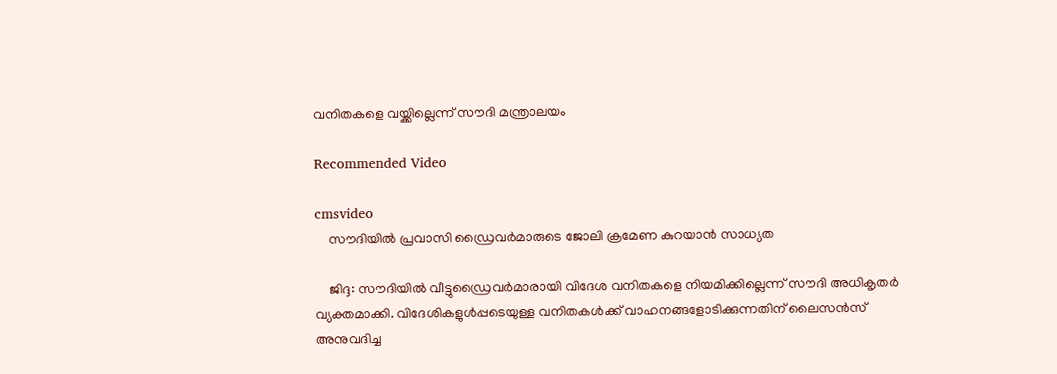വനിതകളെ വയ്ക്കില്ലെന്ന് സൗദി മന്ത്രാലയം

Recommended Video

cmsvideo
    സൗദിയിൽ പ്രവാസി ഡ്രൈവർമാരുടെ ജോലി ക്രമേണ കുറയാൻ സാധ്യത

    ജിദ്ദ: സൗദിയില്‍ വീട്ടുഡ്രൈവര്‍മാരായി വിദേശ വനിതകളെ നിയമിക്കില്ലെന്ന് സൗദി അധികൃതര്‍ വ്യക്തമാക്കി. വിദേശികളുള്‍പ്പടെയുള്ള വനിതകള്‍ക്ക് വാഹനങ്ങളോടിക്കുന്നതിന് ലൈസന്‍സ് അനുവദിച്ച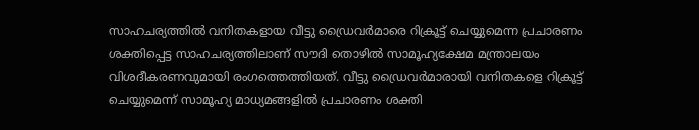സാഹചര്യത്തില്‍ വനിതകളായ വീട്ടു ഡ്രൈവര്‍മാരെ റിക്രൂട്ട് ചെയ്യുമെന്ന പ്രചാരണം ശക്തിപ്പെട്ട സാഹചര്യത്തിലാണ് സൗദി തൊഴില്‍ സാമൂഹ്യക്ഷേമ മന്ത്രാലയം വിശദീകരണവുമായി രംഗത്തെത്തിയത്. വീട്ടു ഡ്രൈവര്‍മാരായി വനിതകളെ റിക്രൂട്ട് ചെയ്യുമെന്ന് സാമൂഹ്യ മാധ്യമങ്ങളില്‍ പ്രചാരണം ശക്തി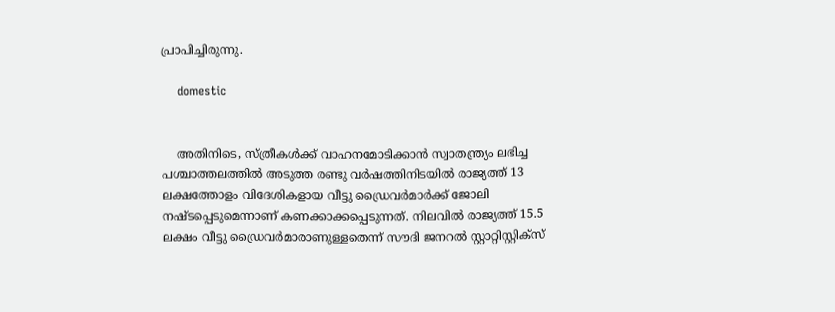പ്രാപിച്ചിരുന്നു.

    domestic


    അതിനിടെ, സ്ത്രീകള്‍ക്ക് വാഹനമോടിക്കാന്‍ സ്വാതന്ത്ര്യം ലഭിച്ച പശ്ചാത്തലത്തില്‍ അടുത്ത രണ്ടു വര്‍ഷത്തിനിടയില്‍ രാജ്യത്ത് 13 ലക്ഷത്തോളം വിദേശികളായ വീട്ടു ഡ്രൈവര്‍മാര്‍ക്ക് ജോലി നഷ്ടപ്പെടുമെന്നാണ് കണക്കാക്കപ്പെടുന്നത്. നിലവില്‍ രാജ്യത്ത് 15.5 ലക്ഷം വീട്ടു ഡ്രൈവര്‍മാരാണുള്ളതെന്ന് സൗദി ജനറല്‍ സ്റ്റാറ്റിസ്റ്റിക്സ്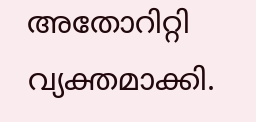അതോറിറ്റി വ്യക്തമാക്കി.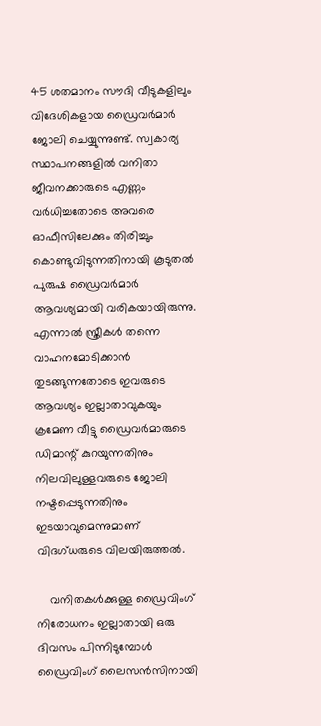45 ശതമാനം സൗദി വീടുകളിലും വിദേശികളായ ഡ്രൈവര്‍മാര്‍ ജോലി ചെയ്യുന്നുണ്ട്. സ്വകാര്യ സ്ഥാപനങ്ങളില്‍ വനിതാ ജീവനക്കാരുടെ എണ്ണം വര്‍ധിച്ചതോടെ അവരെ ഓഫീസിലേക്കും തിരിച്ചും കൊണ്ടുവിടുന്നതിനായി കൂടുതല്‍ പുരുഷ ഡ്രൈവര്‍മാര്‍ ആവശ്യമായി വരികയായിരുന്നു. എന്നാല്‍ സ്ത്രീകള്‍ തന്നെ വാഹനമോടിക്കാന്‍ തുടങ്ങുന്നതോടെ ഇവരുടെ ആവശ്യം ഇല്ലാതാവുകയും ക്രമേണ വീട്ടു ഡ്രൈവര്‍മാരുടെ ഡിമാന്റ് കുറയുന്നതിനും നിലവിലുള്ളവരുടെ ജോലി നഷ്ടപ്പെടുന്നതിനും ഇടയാവുമെന്നുമാണ് വിദഗ്ധരുടെ വിലയിരുത്തല്‍.

    വനിതകള്‍ക്കുള്ള ഡ്രൈവിംഗ് നിരോധനം ഇല്ലാതായി ഒരു ദിവസം പിന്നിടുമ്പോള്‍ ഡ്രൈവിംഗ് ലൈസന്‍സിനായി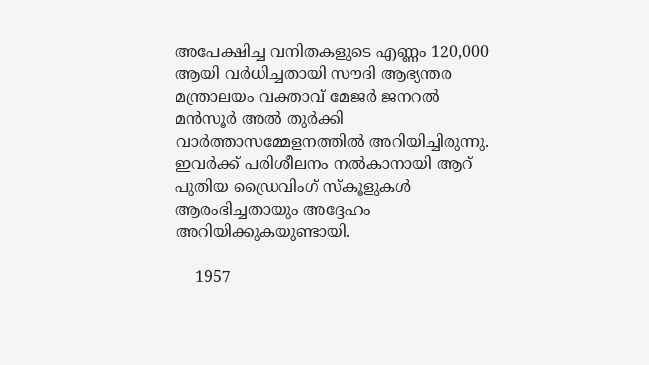അപേക്ഷിച്ച വനിതകളുടെ എണ്ണം 120,000 ആയി വര്‍ധിച്ചതായി സൗദി ആഭ്യന്തര മന്ത്രാലയം വക്താവ് മേജര്‍ ജനറല്‍ മന്‍സൂര്‍ അല്‍ തുര്‍ക്കി വാര്‍ത്താസമ്മേളനത്തില്‍ അറിയിച്ചിരുന്നു. ഇവര്‍ക്ക് പരിശീലനം നല്‍കാനായി ആറ് പുതിയ ഡ്രൈവിംഗ് സ്‌കൂളുകള്‍ ആരംഭിച്ചതായും അദ്ദേഹം അറിയിക്കുകയുണ്ടായി.

    1957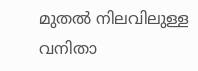മുതല്‍ നിലവിലുള്ള വനിതാ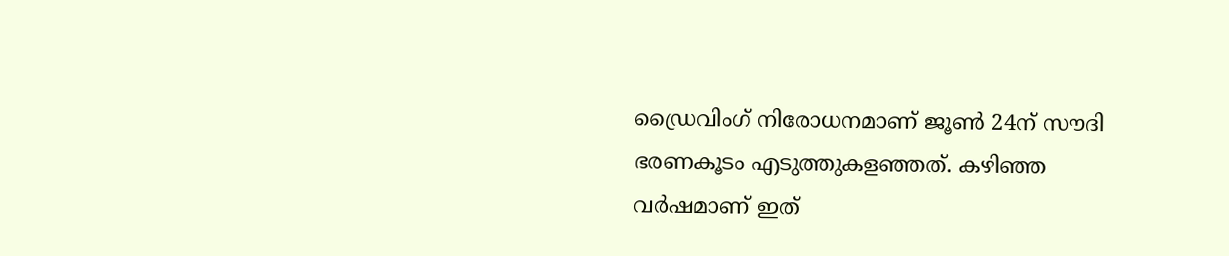ഡ്രൈവിംഗ് നിരോധനമാണ് ജൂണ്‍ 24ന് സൗദി ഭരണകൂടം എടുത്തുകളഞ്ഞത്. കഴിഞ്ഞ വര്‍ഷമാണ് ഇത്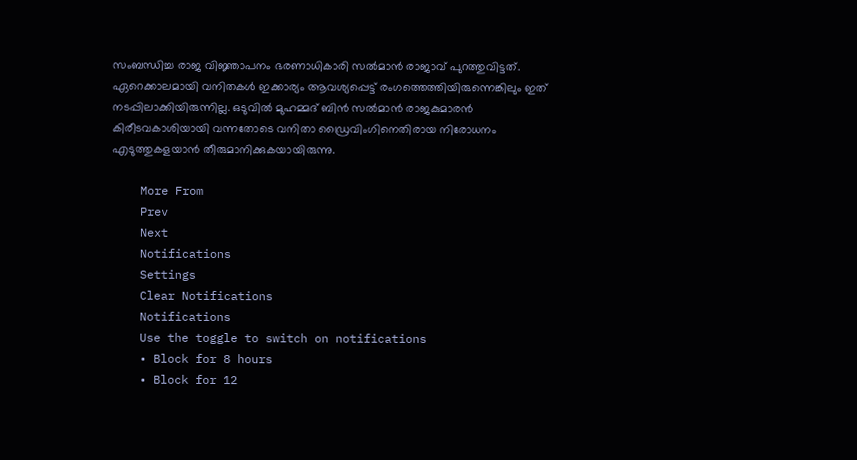സംബന്ധിച്ച രാജ വിജ്ഞാപനം ഭരണാധികാരി സല്‍മാന്‍ രാജാവ് പുറത്തുവിട്ടത്. ഏറെക്കാലമായി വനിതകള്‍ ഇക്കാര്യം ആവശ്യപ്പെട്ട് രംഗത്തെത്തിയിരുന്നെങ്കിലും ഇത് നടപ്പിലാക്കിയിരുന്നില്ല. ഒടുവില്‍ മുഹമ്മദ് ബിന്‍ സല്‍മാന്‍ രാജകുമാരന്‍ കിരീടവകാശിയായി വന്നതോടെ വനിതാ ഡ്രൈവിംഗിനെതിരായ നിരോധനം എടുത്തുകളയാന്‍ തീരുമാനിക്കുകയായിരുന്നു.

    More From
    Prev
    Next
    Notifications
    Settings
    Clear Notifications
    Notifications
    Use the toggle to switch on notifications
    • Block for 8 hours
    • Block for 12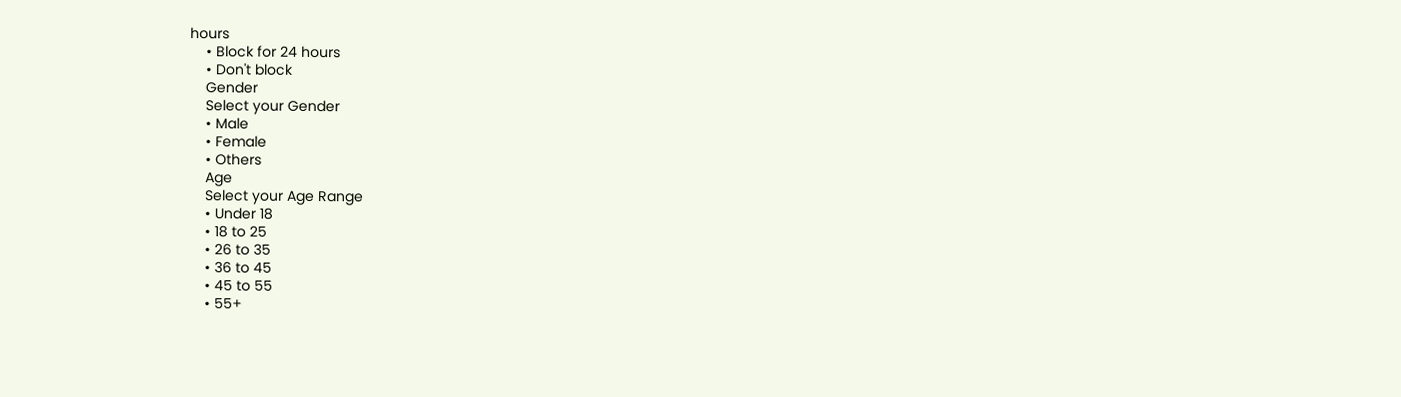hours
    • Block for 24 hours
    • Don't block
    Gender
    Select your Gender
    • Male
    • Female
    • Others
    Age
    Select your Age Range
    • Under 18
    • 18 to 25
    • 26 to 35
    • 36 to 45
    • 45 to 55
    • 55+